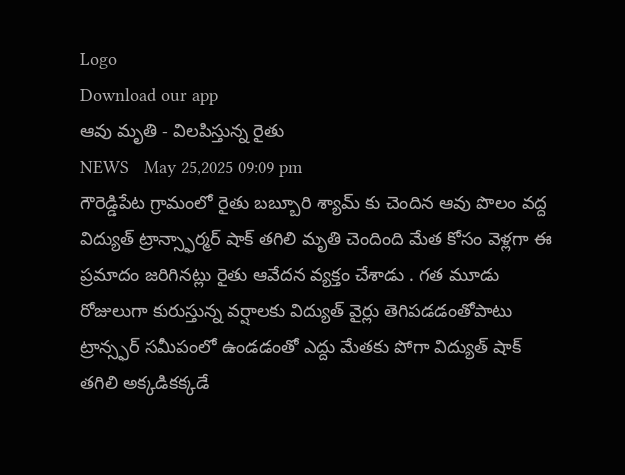Logo
Download our app
ఆవు మృతి - విలపిస్తున్న రైతు
NEWS   May 25,2025 09:09 pm
గౌరెడ్డిపేట గ్రామంలో రైతు బబ్బూరి శ్యామ్ కు చెందిన ఆవు పొలం వద్ద విద్యుత్ ట్రాన్స్ఫార్మర్ షాక్ తగిలి మృతి చెందింది మేత కోసం వెళ్లగా ఈ ప్రమాదం జరిగినట్లు రైతు ఆవేదన వ్యక్తం చేశాడు . గత మూడు రోజులుగా కురుస్తున్న వర్షాలకు విద్యుత్ వైర్లు తెగిపడడంతోపాటు ట్రాన్స్ఫర్ సమీపంలో ఉండడంతో ఎద్దు మేతకు పోగా విద్యుత్ షాక్ తగిలి అక్కడికక్కడే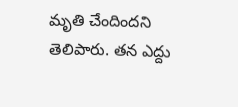మృతి చేందిందని తెలిపారు. తన ఎద్దు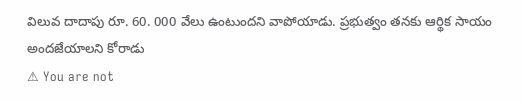విలువ దాదాపు రూ. 60. 000 వేలు ఉంటుందని వాపోయాడు. ప్రభుత్వం తనకు ఆర్థిక సాయం అందజేయాలని కోరాడు
⚠ You are not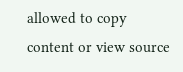allowed to copy content or view source